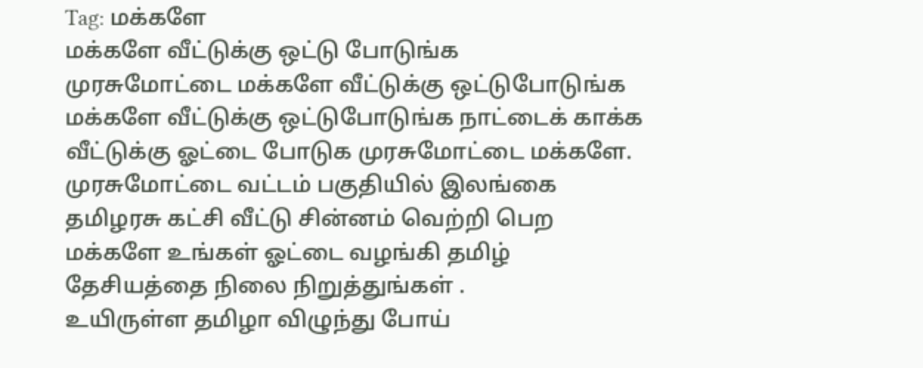Tag: மக்களே
மக்களே வீட்டுக்கு ஒட்டு போடுங்க
முரசுமோட்டை மக்களே வீட்டுக்கு ஒட்டுபோடுங்க
மக்களே வீட்டுக்கு ஒட்டுபோடுங்க நாட்டைக் காக்க வீட்டுக்கு ஓட்டை போடுக முரசுமோட்டை மக்களே.
முரசுமோட்டை வட்டம் பகுதியில் இலங்கை தமிழரசு கட்சி வீட்டு சின்னம் வெற்றி பெற மக்களே உங்கள் ஓட்டை வழங்கி தமிழ் தேசியத்தை நிலை நிறுத்துங்கள் .
உயிருள்ள தமிழா விழுந்து போய்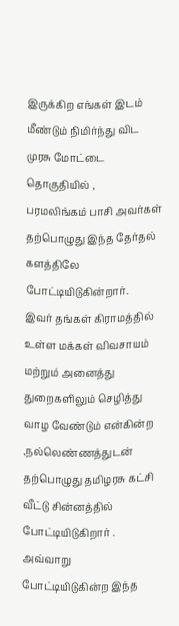இருக்கிற எங்கள் இடம் மீண்டும் நிமிர்ந்து விட முரசு மோட்டை தொகுதியில் ,
பரமலிங்கம் பாசி அவர்கள் தற்பொழுது இந்த தேர்தல் களத்திலே போட்டியிடுகின்றார்.
இவர் தங்கள் கிராமத்தில் உள்ள மக்கள் விவசாயம் மற்றும் அனைத்து துறைகளிலும் செழித்து வாழ வேண்டும் என்கின்ற ,நல்லெண்ணத்துடன் தற்பொழுது தமிழரசு கட்சி வீட்டு சின்னத்தில் போட்டியிடுகிறார் .
அவ்வாறு போட்டியிடுகின்ற இந்த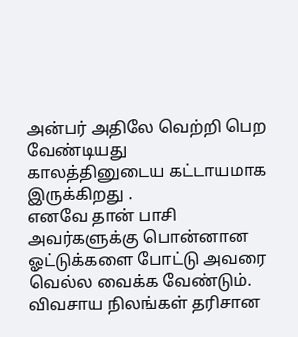அன்பர் அதிலே வெற்றி பெற வேண்டியது காலத்தினுடைய கட்டாயமாக இருக்கிறது .
எனவே தான் பாசி அவர்களுக்கு பொன்னான ஓட்டுக்களை போட்டு அவரை வெல்ல வைக்க வேண்டும்.
விவசாய நிலங்கள் தரிசான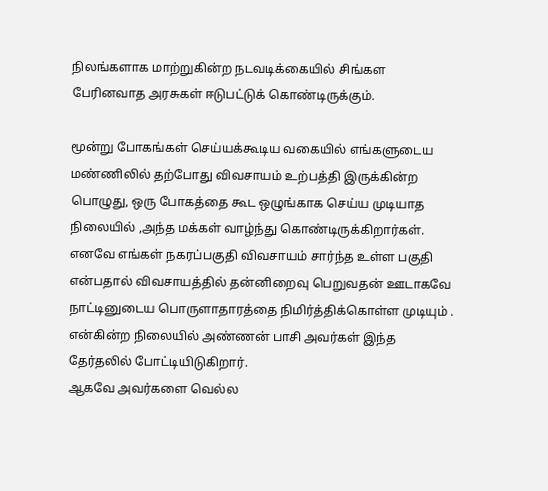நிலங்களாக மாற்றுகின்ற நடவடிக்கையில் சிங்கள பேரினவாத அரசுகள் ஈடுபட்டுக் கொண்டிருக்கும்.

மூன்று போகங்கள் செய்யக்கூடிய வகையில் எங்களுடைய மண்ணிலில் தற்போது விவசாயம் உற்பத்தி இருக்கின்ற பொழுது, ஒரு போகத்தை கூட ஒழுங்காக செய்ய முடியாத நிலையில் ,அந்த மக்கள் வாழ்ந்து கொண்டிருக்கிறார்கள்.
எனவே எங்கள் நகரப்பகுதி விவசாயம் சார்ந்த உள்ள பகுதி என்பதால் விவசாயத்தில் தன்னிறைவு பெறுவதன் ஊடாகவே நாட்டினுடைய பொருளாதாரத்தை நிமிர்த்திக்கொள்ள முடியும் .
என்கின்ற நிலையில் அண்ணன் பாசி அவர்கள் இந்த தேர்தலில் போட்டியிடுகிறார்.
ஆகவே அவர்களை வெல்ல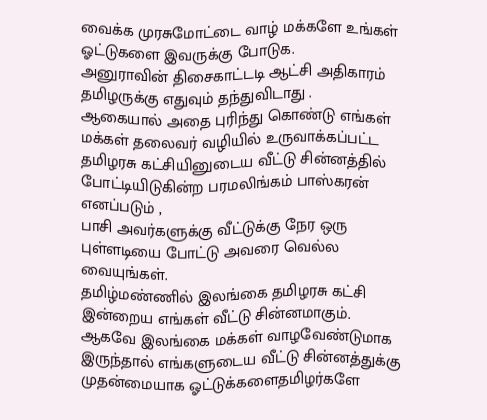வைக்க முரசுமோட்டை வாழ் மக்களே உங்கள் ஓட்டுகளை இவருக்கு போடுக.
அனுராவின் திசைகாட்டடி ஆட்சி அதிகாரம் தமிழருக்கு எதுவும் தந்துவிடாது .
ஆகையால் அதை புரிந்து கொண்டு எங்கள் மக்கள் தலைவர் வழியில் உருவாக்கப்பட்ட தமிழரசு கட்சியினுடைய வீட்டு சின்னத்தில் போட்டியிடுகின்ற பரமலிங்கம் பாஸ்கரன் எனப்படும் ,
பாசி அவர்களுக்கு வீட்டுக்கு நேர ஒரு புள்ளடியை போட்டு அவரை வெல்ல வையுங்கள்.
தமிழ்மண்ணில் இலங்கை தமிழரசு கட்சி இன்றைய எங்கள் வீட்டு சின்னமாகும்.
ஆகவே இலங்கை மக்கள் வாழவேண்டுமாக இருந்தால் எங்களுடைய வீட்டு சின்னத்துக்கு முதன்மையாக ஓட்டுக்களைதமிழர்களே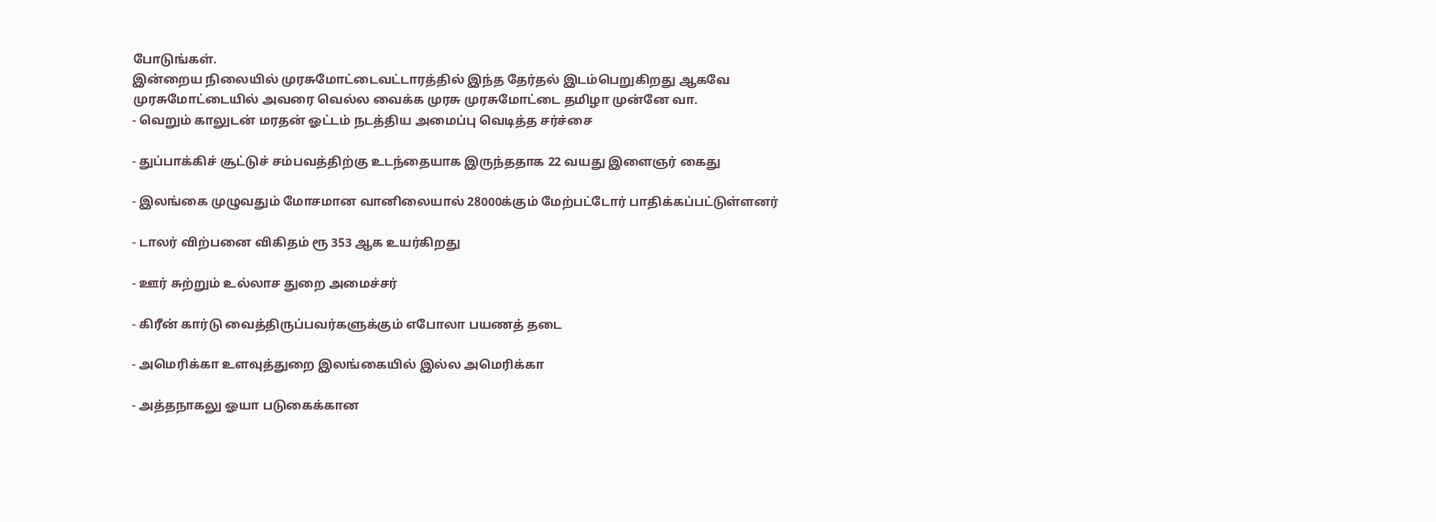போடுங்கள்.
இன்றைய நிலையில் முரசுமோட்டைவட்டாரத்தில் இந்த தேர்தல் இடம்பெறுகிறது ஆகவே முரசுமோட்டையில் அவரை வெல்ல வைக்க முரசு முரசுமோட்டை தமிழா முன்னே வா.
- வெறும் காலுடன் மரதன் ஓட்டம் நடத்திய அமைப்பு வெடித்த சர்ச்சை

- துப்பாக்கிச் சூட்டுச் சம்பவத்திற்கு உடந்தையாக இருந்ததாக 22 வயது இளைஞர் கைது

- இலங்கை முழுவதும் மோசமான வானிலையால் 28000க்கும் மேற்பட்டோர் பாதிக்கப்பட்டுள்ளனர்

- டாலர் விற்பனை விகிதம் ரூ 353 ஆக உயர்கிறது

- ஊர் சுற்றும் உல்லாச துறை அமைச்சர்

- கிரீன் கார்டு வைத்திருப்பவர்களுக்கும் எபோலா பயணத் தடை

- அமெரிக்கா உளவுத்துறை இலங்கையில் இல்ல அமெரிக்கா

- அத்தநாகலு ஓயா படுகைக்கான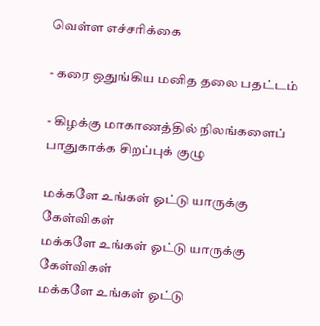வெள்ள எச்சரிக்கை

- கரை ஒதுங்கிய மனித தலை பதட்டம்

- கிழக்கு மாகாணத்தில் நிலங்களைப் பாதுகாக்க சிறப்புக் குழு

மக்களே உங்கள் ஓட்டு யாருக்கு கேள்விகள்
மக்களே உங்கள் ஓட்டு யாருக்கு கேள்விகள்
மக்களே உங்கள் ஓட்டு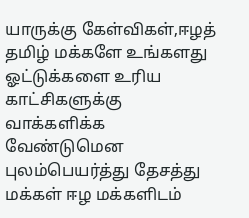யாருக்கு கேள்விகள்,ஈழத் தமிழ் மக்களே உங்களது ஓட்டுக்களை உரிய காட்சிகளுக்கு வாக்களிக்க வேண்டுமென புலம்பெயர்த்து தேசத்து மக்கள் ஈழ மக்களிடம்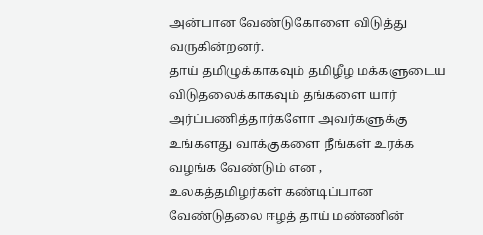அன்பான வேண்டுகோளை விடுத்து வருகின்றனர்.
தாய் தமிழுக்காகவும் தமிழீழ மக்களுடைய விடுதலைக்காகவும் தங்களை யார் அர்ப்பணித்தார்களோ அவர்களுக்கு உங்களது வாக்குகளை நீங்கள் உரக்க வழங்க வேண்டும் என ,
உலகத்தமிழர்கள் கண்டிப்பான வேண்டுதலை ஈழத் தாய் மண்ணின்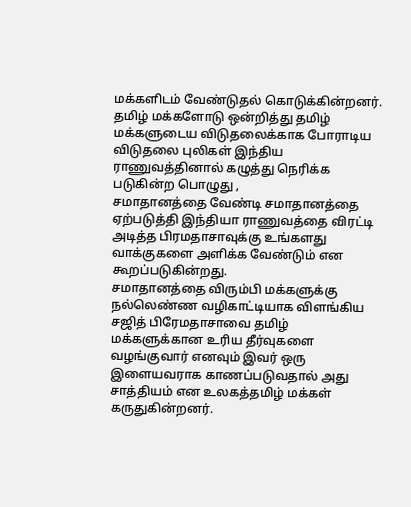மக்களிடம் வேண்டுதல் கொடுக்கின்றனர்.
தமிழ் மக்களோடு ஒன்றித்து தமிழ் மக்களுடைய விடுதலைக்காக போராடிய விடுதலை புலிகள் இந்திய ராணுவத்தினால் கழுத்து நெரிக்க படுகின்ற பொழுது ,
சமாதானத்தை வேண்டி சமாதானத்தை ஏற்படுத்தி இந்தியா ராணுவத்தை விரட்டி அடித்த பிரமதாசாவுக்கு உங்களது வாக்குகளை அளிக்க வேண்டும் என கூறப்படுகின்றது.
சமாதானத்தை விரும்பி மக்களுக்கு நல்லெண்ண வழிகாட்டியாக விளங்கிய சஜித் பிரேமதாசாவை தமிழ் மக்களுக்கான உரிய தீர்வுகளை வழங்குவார் எனவும் இவர் ஒரு இளையவராக காணப்படுவதால் அது சாத்தியம் என உலகத்தமிழ் மக்கள் கருதுகின்றனர்.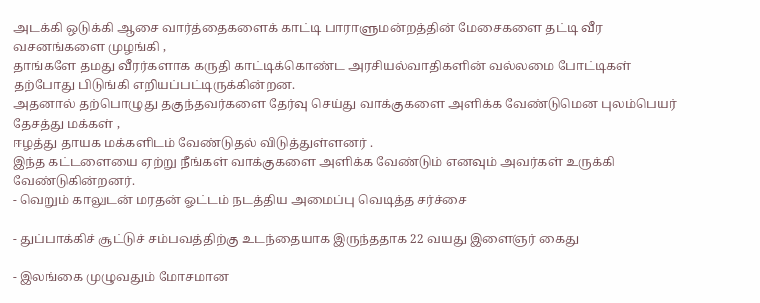அடக்கி ஒடுக்கி ஆசை வார்த்தைகளைக் காட்டி பாராளுமன்றத்தின் மேசைகளை தட்டி வீர வசனங்களை முழங்கி ,
தாங்களே தமது வீரர்களாக கருதி காட்டிக்கொண்ட அரசியல்வாதிகளின் வல்லமை போட்டிகள் தற்போது பிடுங்கி எறியப்பட்டிருக்கின்றன.
அதனால் தற்பொழுது தகுந்தவர்களை தேர்வு செய்து வாக்குகளை அளிக்க வேண்டுமென புலம்பெயர் தேசத்து மக்கள் ,
ஈழத்து தாயக மக்களிடம் வேண்டுதல் விடுத்துள்ளனர் .
இந்த கட்டளையை ஏற்று நீங்கள் வாக்குகளை அளிக்க வேண்டும் எனவும் அவர்கள் உருக்கி வேண்டுகின்றனர்.
- வெறும் காலுடன் மரதன் ஓட்டம் நடத்திய அமைப்பு வெடித்த சர்ச்சை

- துப்பாக்கிச் சூட்டுச் சம்பவத்திற்கு உடந்தையாக இருந்ததாக 22 வயது இளைஞர் கைது

- இலங்கை முழுவதும் மோசமான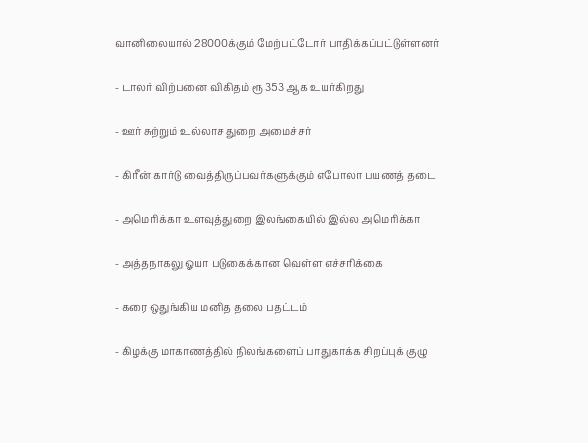வானிலையால் 28000க்கும் மேற்பட்டோர் பாதிக்கப்பட்டுள்ளனர்

- டாலர் விற்பனை விகிதம் ரூ 353 ஆக உயர்கிறது

- ஊர் சுற்றும் உல்லாச துறை அமைச்சர்

- கிரீன் கார்டு வைத்திருப்பவர்களுக்கும் எபோலா பயணத் தடை

- அமெரிக்கா உளவுத்துறை இலங்கையில் இல்ல அமெரிக்கா

- அத்தநாகலு ஓயா படுகைக்கான வெள்ள எச்சரிக்கை

- கரை ஒதுங்கிய மனித தலை பதட்டம்

- கிழக்கு மாகாணத்தில் நிலங்களைப் பாதுகாக்க சிறப்புக் குழு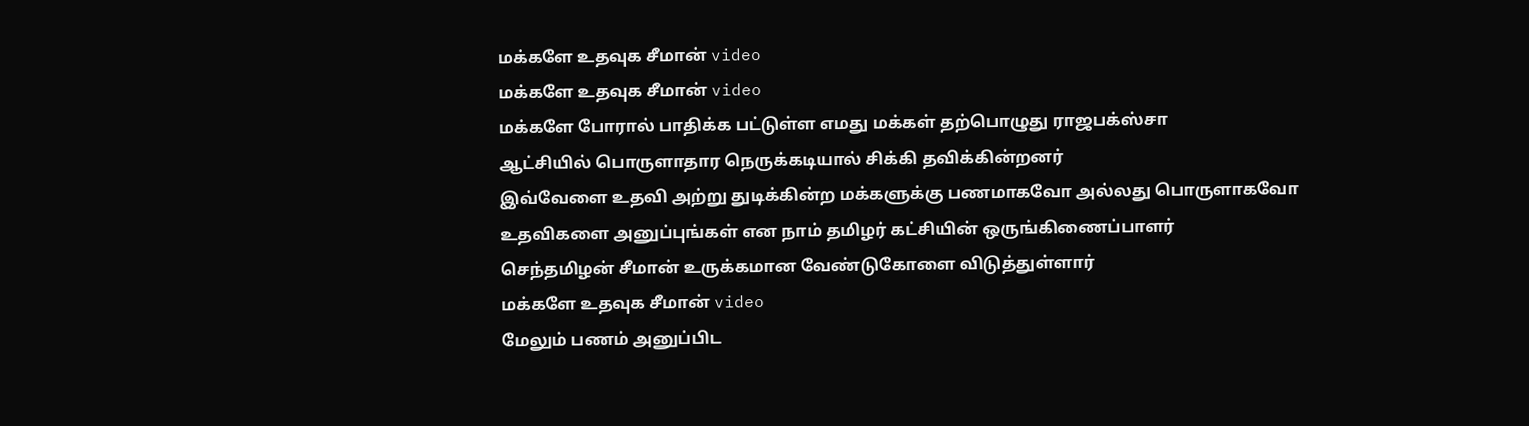மக்களே உதவுக சீமான் video
மக்களே உதவுக சீமான் video
மக்களே போரால் பாதிக்க பட்டுள்ள எமது மக்கள் தற்பொழுது ராஜபக்ஸ்சா
ஆட்சியில் பொருளாதார நெருக்கடியால் சிக்கி தவிக்கின்றனர்
இவ்வேளை உதவி அற்று துடிக்கின்ற மக்களுக்கு பணமாகவோ அல்லது பொருளாகவோ
உதவிகளை அனுப்புங்கள் என நாம் தமிழர் கட்சியின் ஒருங்கிணைப்பாளர்
செந்தமிழன் சீமான் உருக்கமான வேண்டுகோளை விடுத்துள்ளார்
மக்களே உதவுக சீமான் video
மேலும் பணம் அனுப்பிட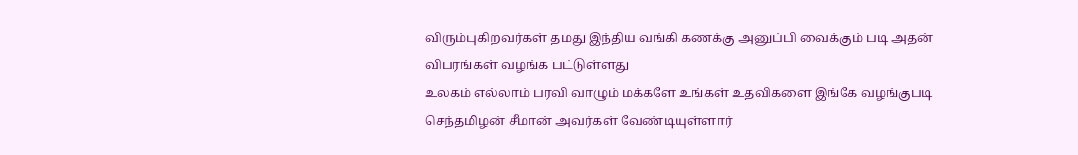விரும்புகிறவர்கள் தமது இந்திய வங்கி கணக்கு அனுப்பி வைக்கும் படி அதன் விபரங்கள் வழங்க பட்டுள்ளது
உலகம் எல்லாம் பரவி வாழும் மக்களே உங்கள் உதவிகளை இங்கே வழங்குபடி செந்தமிழன் சீமான் அவர்கள் வேண்டியுள்ளார்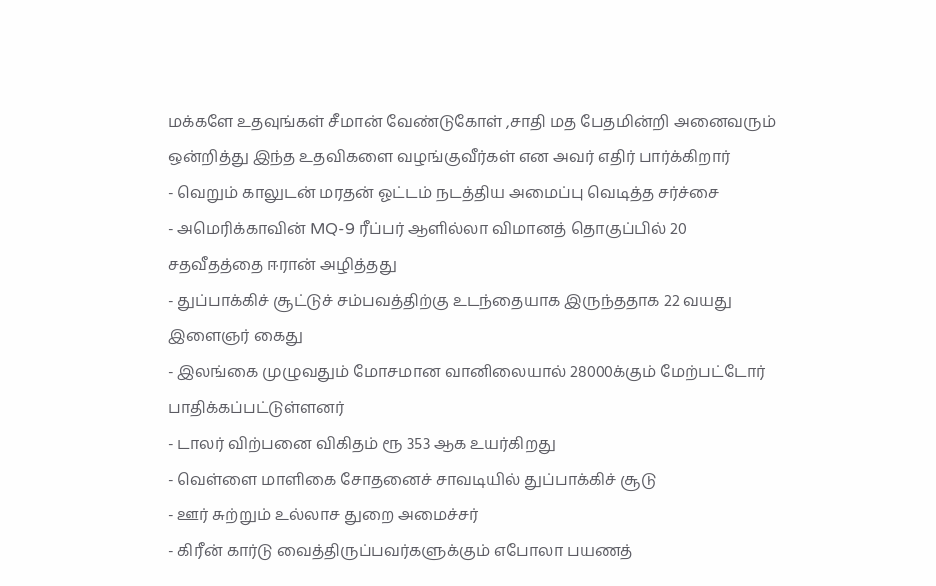மக்களே உதவுங்கள் சீமான் வேண்டுகோள் ,சாதி மத பேதமின்றி அனைவரும் ஒன்றித்து இந்த உதவிகளை வழங்குவீர்கள் என அவர் எதிர் பார்க்கிறார்
- வெறும் காலுடன் மரதன் ஓட்டம் நடத்திய அமைப்பு வெடித்த சர்ச்சை
- அமெரிக்காவின் MQ-9 ரீப்பர் ஆளில்லா விமானத் தொகுப்பில் 20 சதவீதத்தை ஈரான் அழித்தது
- துப்பாக்கிச் சூட்டுச் சம்பவத்திற்கு உடந்தையாக இருந்ததாக 22 வயது இளைஞர் கைது
- இலங்கை முழுவதும் மோசமான வானிலையால் 28000க்கும் மேற்பட்டோர் பாதிக்கப்பட்டுள்ளனர்
- டாலர் விற்பனை விகிதம் ரூ 353 ஆக உயர்கிறது
- வெள்ளை மாளிகை சோதனைச் சாவடியில் துப்பாக்கிச் சூடு
- ஊர் சுற்றும் உல்லாச துறை அமைச்சர்
- கிரீன் கார்டு வைத்திருப்பவர்களுக்கும் எபோலா பயணத்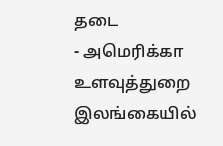தடை
- அமெரிக்கா உளவுத்துறை இலங்கையில்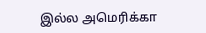இல்ல அமெரிக்கா